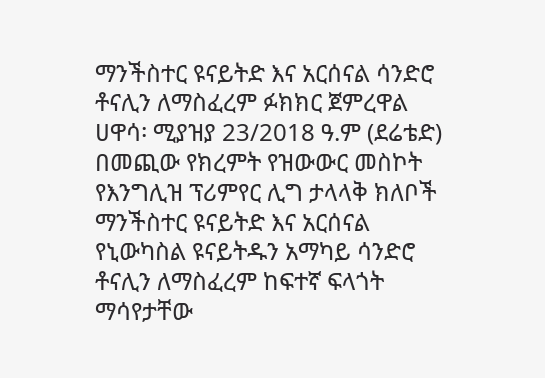ማንችስተር ዩናይትድ እና አርሰናል ሳንድሮ ቶናሊን ለማስፈረም ፉክክር ጀምረዋል
ሀዋሳ፡ ሚያዝያ 23/2018 ዓ.ም (ደሬቴድ) በመጪው የክረምት የዝውውር መስኮት የእንግሊዝ ፕሪምየር ሊግ ታላላቅ ክለቦች ማንችስተር ዩናይትድ እና አርሰናል የኒውካስል ዩናይትዱን አማካይ ሳንድሮ ቶናሊን ለማስፈረም ከፍተኛ ፍላጎት ማሳየታቸው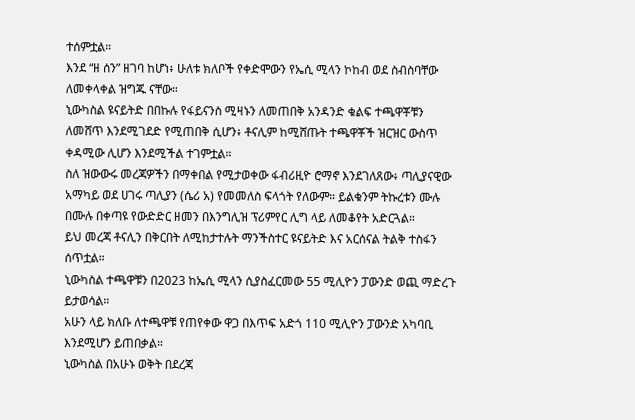ተሰምቷል።
እንደ “ዘ ሰን” ዘገባ ከሆነ፥ ሁለቱ ክለቦች የቀድሞውን የኤሲ ሚላን ኮከብ ወደ ስብስባቸው ለመቀላቀል ዝግጁ ናቸው።
ኒውካስል ዩናይትድ በበኩሉ የፋይናንስ ሚዛኑን ለመጠበቅ አንዳንድ ቁልፍ ተጫዋቾቹን ለመሸጥ እንደሚገደድ የሚጠበቅ ሲሆን፥ ቶናሊም ከሚሸጡት ተጫዋቾች ዝርዝር ውስጥ ቀዳሚው ሊሆን እንደሚችል ተገምቷል።
ስለ ዝውውሩ መረጃዎችን በማቀበል የሚታወቀው ፋብሪዚዮ ሮማኖ እንደገለጸው፥ ጣሊያናዊው አማካይ ወደ ሀገሩ ጣሊያን (ሴሪ አ) የመመለስ ፍላጎት የለውም። ይልቁንም ትኩረቱን ሙሉ በሙሉ በቀጣዩ የውድድር ዘመን በእንግሊዝ ፕሪምየር ሊግ ላይ ለመቆየት አድርጓል።
ይህ መረጃ ቶናሊን በቅርበት ለሚከታተሉት ማንችስተር ዩናይትድ እና አርሰናል ትልቅ ተስፋን ሰጥቷል።
ኒውካስል ተጫዋቹን በ2023 ከኤሲ ሚላን ሲያስፈርመው 55 ሚሊዮን ፓውንድ ወጪ ማድረጉ ይታወሳል።
አሁን ላይ ክለቡ ለተጫዋቹ የጠየቀው ዋጋ በእጥፍ አድጎ 110 ሚሊዮን ፓውንድ አካባቢ እንደሚሆን ይጠበቃል።
ኒውካስል በአሁኑ ወቅት በደረጃ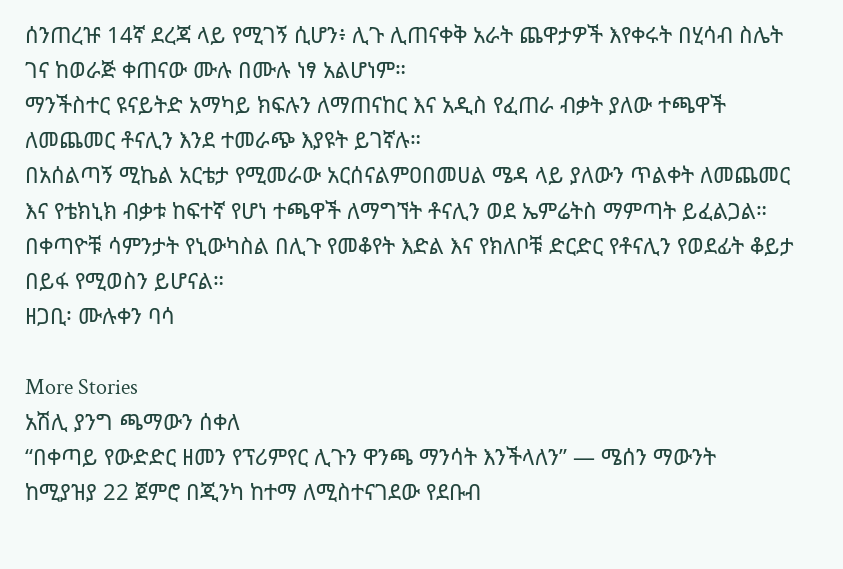ሰንጠረዡ 14ኛ ደረጃ ላይ የሚገኝ ሲሆን፥ ሊጉ ሊጠናቀቅ አራት ጨዋታዎች እየቀሩት በሂሳብ ስሌት ገና ከወራጅ ቀጠናው ሙሉ በሙሉ ነፃ አልሆነም።
ማንችስተር ዩናይትድ አማካይ ክፍሉን ለማጠናከር እና አዲስ የፈጠራ ብቃት ያለው ተጫዋች ለመጨመር ቶናሊን እንደ ተመራጭ እያዩት ይገኛሉ።
በአሰልጣኝ ሚኬል አርቴታ የሚመራው አርሰናልምዐበመሀል ሜዳ ላይ ያለውን ጥልቀት ለመጨመር እና የቴክኒክ ብቃቱ ከፍተኛ የሆነ ተጫዋች ለማግኘት ቶናሊን ወደ ኤምሬትስ ማምጣት ይፈልጋል።
በቀጣዮቹ ሳምንታት የኒውካስል በሊጉ የመቆየት እድል እና የክለቦቹ ድርድር የቶናሊን የወደፊት ቆይታ በይፋ የሚወስን ይሆናል።
ዘጋቢ፡ ሙሉቀን ባሳ

More Stories
አሽሊ ያንግ ጫማውን ሰቀለ
“በቀጣይ የውድድር ዘመን የፕሪምየር ሊጉን ዋንጫ ማንሳት እንችላለን” — ሜሰን ማውንት
ከሚያዝያ 22 ጀምሮ በጂንካ ከተማ ለሚስተናገደው የደቡብ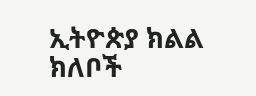ኢትዮጵያ ክልል ክለቦች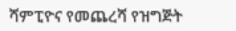ሻምፒዮና የመጨረሻ የዝግጅት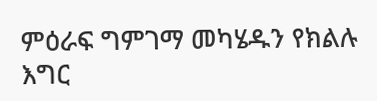ምዕራፍ ግምገማ መካሄዱን የክልሉ እግር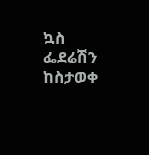ኳስ ፌደሬሽን ከስታወቀ